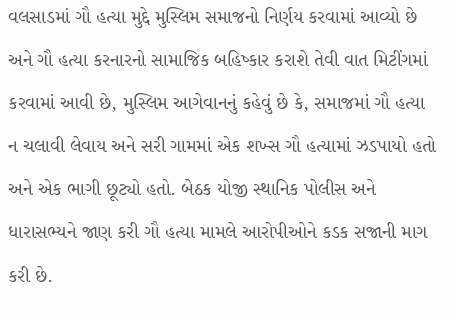વલસાડમાં ગૌ હત્યા મુદ્દે મુસ્લિમ સમાજનો નિર્ણય કરવામાં આવ્યો છે અને ગૌ હત્યા કરનારનો સામાજિક બહિષ્કાર કરાશે તેવી વાત મિટીંગમાં કરવામાં આવી છે, મુસ્લિમ આગેવાનનું કહેવું છે કે, સમાજમાં ગૌ હત્યા ન ચલાવી લેવાય અને સરી ગામમાં એક શખ્સ ગૌ હત્યામાં ઝડપાયો હતો અને એક ભાગી છૂટ્યો હતો. બેઠક યોજી સ્થાનિક પોલીસ અને ધારાસભ્યને જાણ કરી ગૌ હત્યા મામલે આરોપીઓને કડક સજાની માગ કરી છે.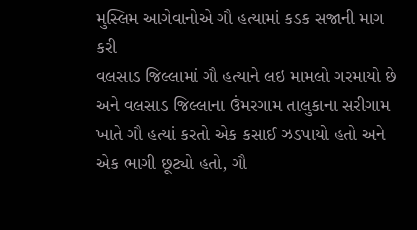મુસ્લિમ આગેવાનોએ ગૌ હત્યામાં કડક સજાની માગ કરી
વલસાડ જિલ્લામાં ગૌ હત્યાને લઇ મામલો ગરમાયો છે અને વલસાડ જિલ્લાના ઉંમરગામ તાલુકાના સરીગામ ખાતે ગૌ હત્યાં કરતો એક કસાઈ ઝડપાયો હતો અને એક ભાગી છૂટ્યો હતો, ગૌ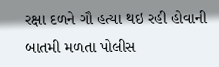રક્ષા દળને ગૌ હત્યા થઇ રહી હોવાની બાતમી મળતા પોલીસ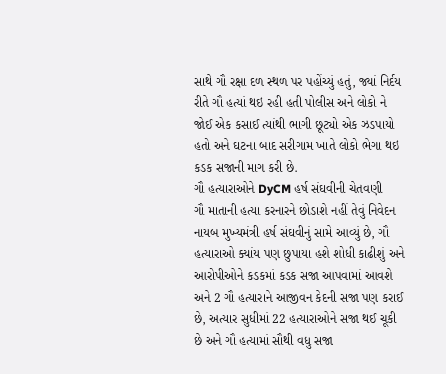સાથે ગૌ રક્ષા દળ સ્થળ પર પહોંચ્યું હતું, જ્યાં નિર્દય રીતે ગૌ હત્યાં થઇ રહી હતી પોલીસ અને લોકો ને જોઈ એક કસાઈ ત્યાંથી ભાગી છૂટ્યો એક ઝડપાયો હતો અને ઘટના બાદ સરીગામ ખાતે લોકો ભેગા થઇ કડક સજાની માગ કરી છે.
ગૌ હત્યારાઓને DyCM હર્ષ સંઘવીની ચેતવણી
ગૌ માતાની હત્યા કરનારને છોડાશે નહીં તેવું નિવેદન નાયબ મુખ્યમંત્રી હર્ષ સંઘવીનું સામે આવ્યું છે, ગૌ હત્યારાઓ ક્યાંય પણ છુપાયા હશે શોધી કાઢીશું અને આરોપીઓને કડકમાં કડક સજા આપવામાં આવશે અને 2 ગૌ હત્યારાને આજીવન કેદની સજા પણ કરાઈ છે, અત્યાર સુધીમાં 22 હત્યારાઓને સજા થઈ ચૂકી છે અને ગૌ હત્યામાં સૌથી વધુ સજા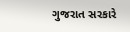ગુજરાત સરકારે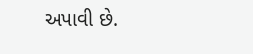અપાવી છે.